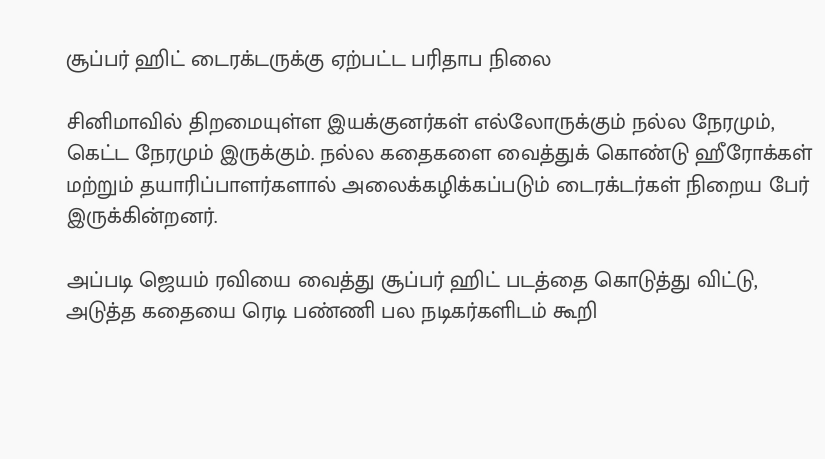சூப்பர் ஹிட் டைரக்டருக்கு ஏற்பட்ட பரிதாப நிலை

சினிமாவில் திறமையுள்ள இயக்குனர்கள் எல்லோருக்கும் நல்ல நேரமும், கெட்ட நேரமும் இருக்கும். நல்ல கதைகளை வைத்துக் கொண்டு ஹீரோக்கள் மற்றும் தயாரிப்பாளர்களால் அலைக்கழிக்கப்படும் டைரக்டர்கள் நிறைய பேர் இருக்கின்றனர்.

அப்படி ஜெயம் ரவியை வைத்து சூப்பர் ஹிட் படத்தை கொடுத்து விட்டு, அடுத்த கதையை ரெடி பண்ணி பல நடிகர்களிடம் கூறி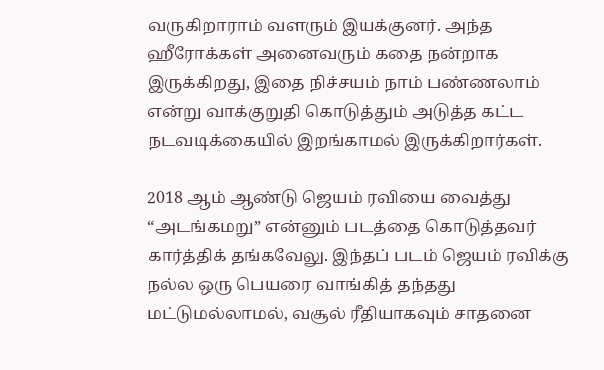வருகிறாராம் வளரும் இயக்குனர். அந்த ஹீரோக்கள் அனைவரும் கதை நன்றாக இருக்கிறது, இதை நிச்சயம் நாம் பண்ணலாம் என்று வாக்குறுதி கொடுத்தும் அடுத்த கட்ட நடவடிக்கையில் இறங்காமல் இருக்கிறார்கள்.

2018 ஆம் ஆண்டு ஜெயம் ரவியை வைத்து “அடங்கமறு” என்னும் படத்தை கொடுத்தவர் கார்த்திக் தங்கவேலு. இந்தப் படம் ஜெயம் ரவிக்கு நல்ல ஒரு பெயரை வாங்கித் தந்தது மட்டுமல்லாமல், வசூல் ரீதியாகவும் சாதனை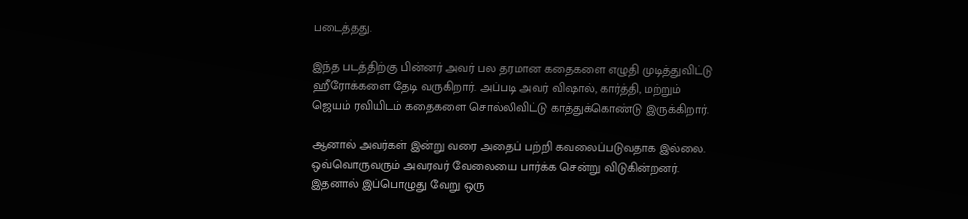படைத்தது.

இந்த படத்திற்கு பின்னர் அவர் பல தரமான கதைகளை எழுதி முடித்துவிட்டு ஹீரோக்களை தேடி வருகிறார். அப்படி அவர் விஷால், கார்த்தி, மற்றும் ஜெயம் ரவியிடம் கதைகளை சொல்லிவிட்டு காத்துக்கொண்டு இருக்கிறார்.

ஆனால் அவர்கள் இன்று வரை அதைப் பற்றி கவலைப்படுவதாக இல்லை. ஒவ்வொருவரும் அவரவர் வேலையை பார்க்க சென்று விடுகின்றனர். இதனால் இப்பொழுது வேறு ஒரு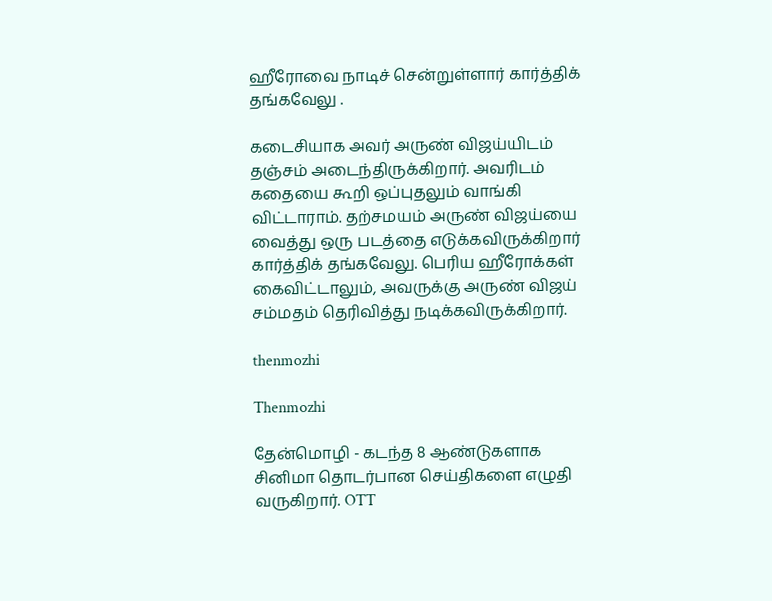ஹீரோவை நாடிச் சென்றுள்ளார் கார்த்திக் தங்கவேலு .

கடைசியாக அவர் அருண் விஜய்யிடம் தஞ்சம் அடைந்திருக்கிறார். அவரிடம் கதையை கூறி ஒப்புதலும் வாங்கி விட்டாராம். தற்சமயம் அருண் விஜய்யை வைத்து ஒரு படத்தை எடுக்கவிருக்கிறார் கார்த்திக் தங்கவேலு. பெரிய ஹீரோக்கள் கைவிட்டாலும், அவருக்கு அருண் விஜய் சம்மதம் தெரிவித்து நடிக்கவிருக்கிறார்.

thenmozhi

Thenmozhi

தேன்மொழி - கடந்த 8 ஆண்டுகளாக சினிமா தொடர்பான செய்திகளை எழுதி வருகிறார். OTT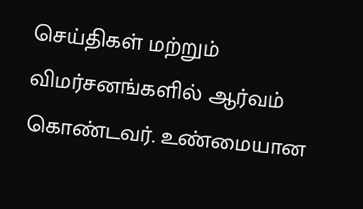செய்திகள் மற்றும் விமர்சனங்களில் ஆர்வம் கொண்டவர். உண்மையான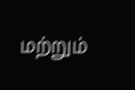மற்றும்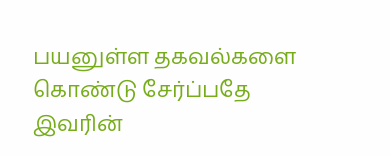பயனுள்ள தகவல்களை கொண்டு சேர்ப்பதே இவரின்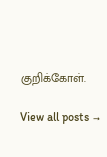குறிக்கோள்.

View all posts →